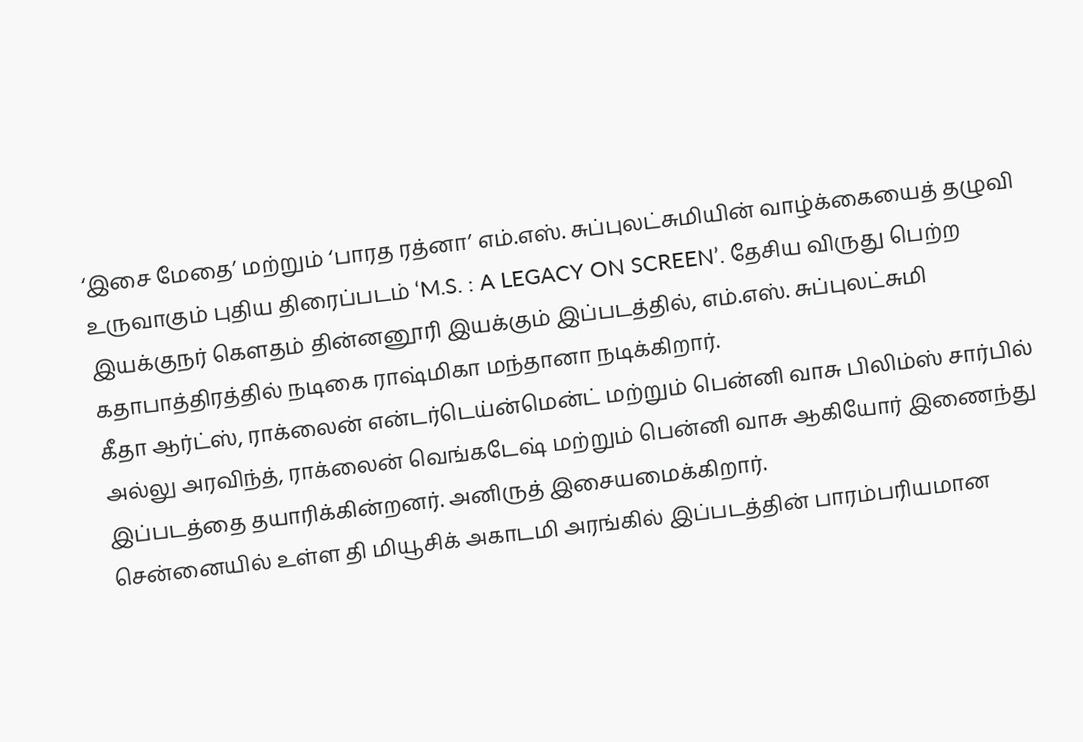‘இசை மேதை’ மற்றும் ‘பாரத ரத்னா’ எம்.எஸ். சுப்புலட்சுமியின் வாழ்க்கையைத் தழுவி உருவாகும் புதிய திரைப்படம் ‘M.S. : A LEGACY ON SCREEN’. தேசிய விருது பெற்ற இயக்குநர் கௌதம் தின்னனூரி இயக்கும் இப்படத்தில், எம்.எஸ். சுப்புலட்சுமி கதாபாத்திரத்தில் நடிகை ராஷ்மிகா மந்தானா நடிக்கிறார்.
கீதா ஆர்ட்ஸ், ராக்லைன் என்டர்டெய்ன்மென்ட் மற்றும் பென்னி வாசு பிலிம்ஸ் சார்பில் அல்லு அரவிந்த், ராக்லைன் வெங்கடேஷ் மற்றும் பென்னி வாசு ஆகியோர் இணைந்து இப்படத்தை தயாரிக்கின்றனர். அனிருத் இசையமைக்கிறார்.
சென்னையில் உள்ள தி மியூசிக் அகாடமி அரங்கில் இப்படத்தின் பாரம்பரியமான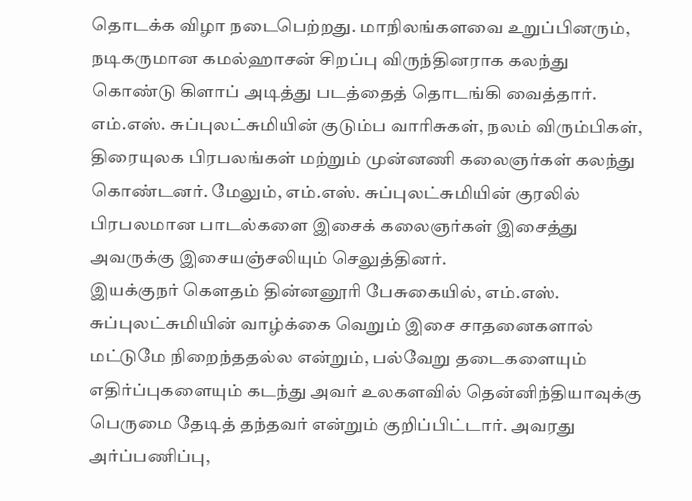தொடக்க விழா நடைபெற்றது. மாநிலங்களவை உறுப்பினரும், நடிகருமான கமல்ஹாசன் சிறப்பு விருந்தினராக கலந்து கொண்டு கிளாப் அடித்து படத்தைத் தொடங்கி வைத்தார். எம்.எஸ். சுப்புலட்சுமியின் குடும்ப வாரிசுகள், நலம் விரும்பிகள், திரையுலக பிரபலங்கள் மற்றும் முன்னணி கலைஞர்கள் கலந்து கொண்டனர். மேலும், எம்.எஸ். சுப்புலட்சுமியின் குரலில் பிரபலமான பாடல்களை இசைக் கலைஞர்கள் இசைத்து அவருக்கு இசையஞ்சலியும் செலுத்தினர்.
இயக்குநர் கௌதம் தின்னனூரி பேசுகையில், எம்.எஸ். சுப்புலட்சுமியின் வாழ்க்கை வெறும் இசை சாதனைகளால் மட்டுமே நிறைந்ததல்ல என்றும், பல்வேறு தடைகளையும் எதிர்ப்புகளையும் கடந்து அவர் உலகளவில் தென்னிந்தியாவுக்கு பெருமை தேடித் தந்தவர் என்றும் குறிப்பிட்டார். அவரது அர்ப்பணிப்பு,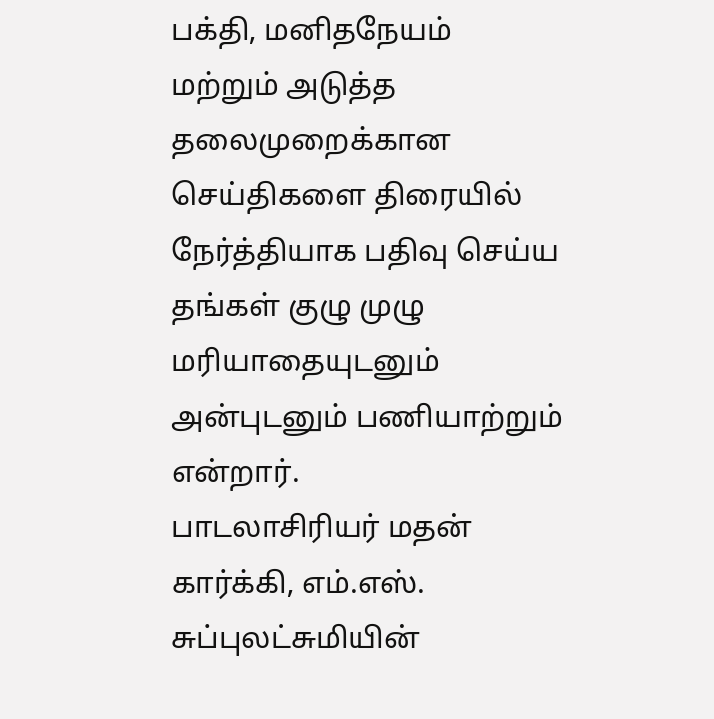பக்தி, மனிதநேயம் மற்றும் அடுத்த தலைமுறைக்கான செய்திகளை திரையில் நேர்த்தியாக பதிவு செய்ய தங்கள் குழு முழு மரியாதையுடனும் அன்புடனும் பணியாற்றும் என்றார்.
பாடலாசிரியர் மதன் கார்க்கி, எம்.எஸ். சுப்புலட்சுமியின்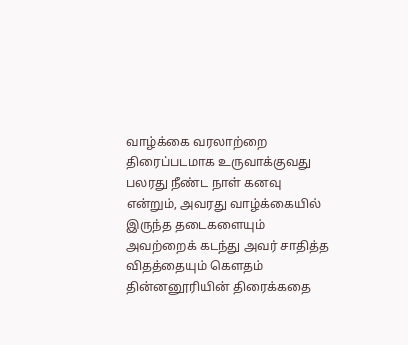வாழ்க்கை வரலாற்றை திரைப்படமாக உருவாக்குவது பலரது நீண்ட நாள் கனவு என்றும், அவரது வாழ்க்கையில் இருந்த தடைகளையும் அவற்றைக் கடந்து அவர் சாதித்த விதத்தையும் கௌதம் தின்னனூரியின் திரைக்கதை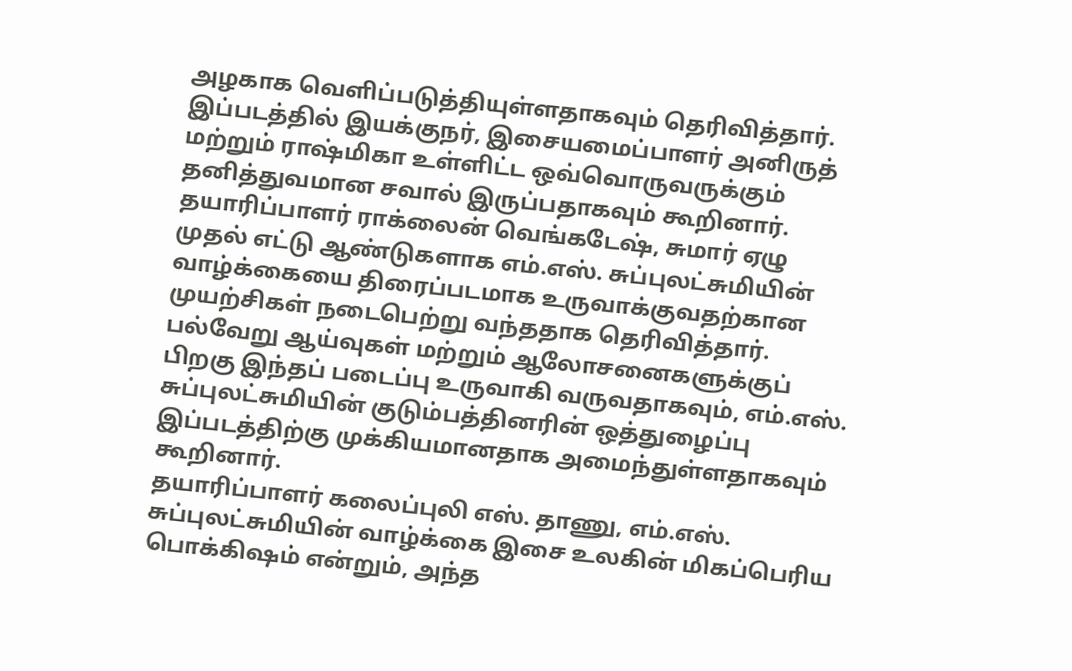அழகாக வெளிப்படுத்தியுள்ளதாகவும் தெரிவித்தார். இப்படத்தில் இயக்குநர், இசையமைப்பாளர் அனிருத் மற்றும் ராஷ்மிகா உள்ளிட்ட ஒவ்வொருவருக்கும் தனித்துவமான சவால் இருப்பதாகவும் கூறினார்.
தயாரிப்பாளர் ராக்லைன் வெங்கடேஷ், சுமார் ஏழு முதல் எட்டு ஆண்டுகளாக எம்.எஸ். சுப்புலட்சுமியின் வாழ்க்கையை திரைப்படமாக உருவாக்குவதற்கான முயற்சிகள் நடைபெற்று வந்ததாக தெரிவித்தார். பல்வேறு ஆய்வுகள் மற்றும் ஆலோசனைகளுக்குப் பிறகு இந்தப் படைப்பு உருவாகி வருவதாகவும், எம்.எஸ். சுப்புலட்சுமியின் குடும்பத்தினரின் ஒத்துழைப்பு இப்படத்திற்கு முக்கியமானதாக அமைந்துள்ளதாகவும் கூறினார்.
தயாரிப்பாளர் கலைப்புலி எஸ். தாணு, எம்.எஸ். சுப்புலட்சுமியின் வாழ்க்கை இசை உலகின் மிகப்பெரிய பொக்கிஷம் என்றும், அந்த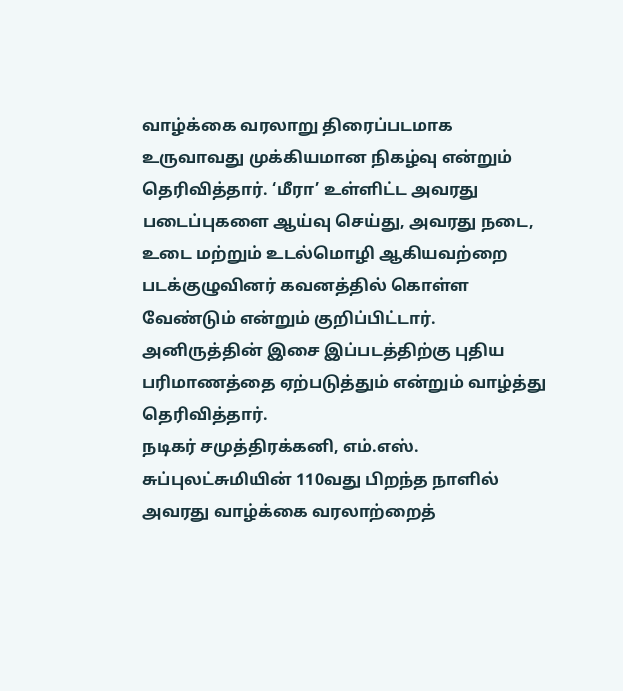வாழ்க்கை வரலாறு திரைப்படமாக உருவாவது முக்கியமான நிகழ்வு என்றும் தெரிவித்தார். ‘மீரா’ உள்ளிட்ட அவரது படைப்புகளை ஆய்வு செய்து, அவரது நடை, உடை மற்றும் உடல்மொழி ஆகியவற்றை படக்குழுவினர் கவனத்தில் கொள்ள வேண்டும் என்றும் குறிப்பிட்டார். அனிருத்தின் இசை இப்படத்திற்கு புதிய பரிமாணத்தை ஏற்படுத்தும் என்றும் வாழ்த்து தெரிவித்தார்.
நடிகர் சமுத்திரக்கனி, எம்.எஸ். சுப்புலட்சுமியின் 110வது பிறந்த நாளில் அவரது வாழ்க்கை வரலாற்றைத்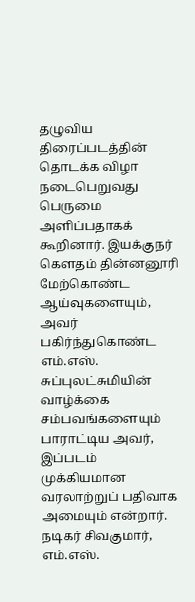தழுவிய திரைப்படத்தின் தொடக்க விழா நடைபெறுவது பெருமை அளிப்பதாகக் கூறினார். இயக்குநர் கௌதம் தின்னனூரி மேற்கொண்ட ஆய்வுகளையும், அவர் பகிர்ந்துகொண்ட எம்.எஸ். சுப்புலட்சுமியின் வாழ்க்கை சம்பவங்களையும் பாராட்டிய அவர், இப்படம் முக்கியமான வரலாற்றுப் பதிவாக அமையும் என்றார்.
நடிகர் சிவகுமார், எம்.எஸ்.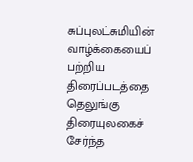சுப்புலட்சுமியின் வாழ்க்கையைப் பற்றிய திரைப்படத்தை தெலுங்கு திரையுலகைச் சேர்ந்த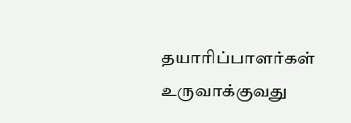தயாரிப்பாளர்கள் உருவாக்குவது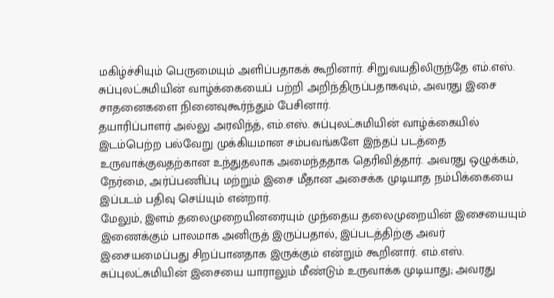மகிழ்ச்சியும் பெருமையும் அளிப்பதாகக் கூறினார். சிறுவயதிலிருந்தே எம்.எஸ். சுப்புலட்சுமியின் வாழ்க்கையைப் பற்றி அறிந்திருப்பதாகவும், அவரது இசை சாதனைகளை நினைவுகூர்ந்தும் பேசினார்.
தயாரிப்பாளர் அல்லு அரவிந்த், எம்.எஸ். சுப்புலட்சுமியின் வாழ்க்கையில் இடம்பெற்ற பல்வேறு முக்கியமான சம்பவங்களே இந்தப் படத்தை உருவாக்குவதற்கான உந்துதலாக அமைந்ததாக தெரிவித்தார். அவரது ஒழுக்கம், நேர்மை, அர்ப்பணிப்பு மற்றும் இசை மீதான அசைக்க முடியாத நம்பிக்கையை இப்படம் பதிவு செய்யும் என்றார்.
மேலும், இளம் தலைமுறையினரையும் முந்தைய தலைமுறையின் இசையையும் இணைக்கும் பாலமாக அனிருத் இருப்பதால், இப்படத்திற்கு அவர் இசையமைப்பது சிறப்பானதாக இருக்கும் என்றும் கூறினார். எம்.எஸ். சுப்புலட்சுமியின் இசையை யாராலும் மீண்டும் உருவாக்க முடியாது; அவரது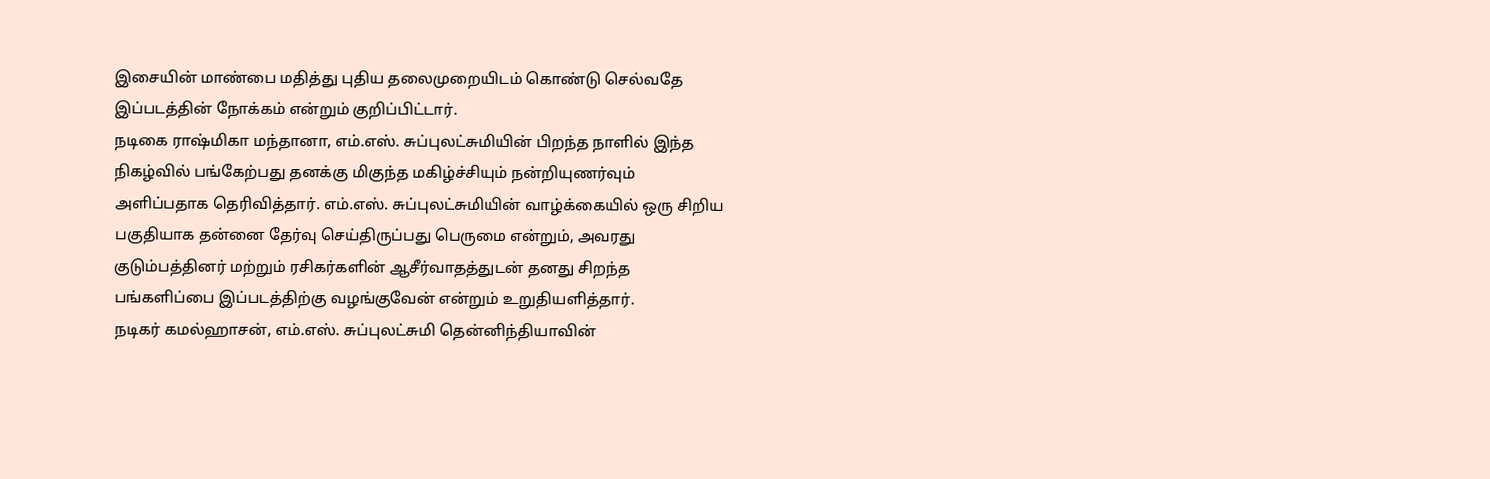இசையின் மாண்பை மதித்து புதிய தலைமுறையிடம் கொண்டு செல்வதே இப்படத்தின் நோக்கம் என்றும் குறிப்பிட்டார்.
நடிகை ராஷ்மிகா மந்தானா, எம்.எஸ். சுப்புலட்சுமியின் பிறந்த நாளில் இந்த நிகழ்வில் பங்கேற்பது தனக்கு மிகுந்த மகிழ்ச்சியும் நன்றியுணர்வும் அளிப்பதாக தெரிவித்தார். எம்.எஸ். சுப்புலட்சுமியின் வாழ்க்கையில் ஒரு சிறிய பகுதியாக தன்னை தேர்வு செய்திருப்பது பெருமை என்றும், அவரது குடும்பத்தினர் மற்றும் ரசிகர்களின் ஆசீர்வாதத்துடன் தனது சிறந்த பங்களிப்பை இப்படத்திற்கு வழங்குவேன் என்றும் உறுதியளித்தார்.
நடிகர் கமல்ஹாசன், எம்.எஸ். சுப்புலட்சுமி தென்னிந்தியாவின்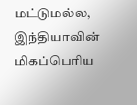மட்டுமல்ல, இந்தியாவின் மிகப்பெரிய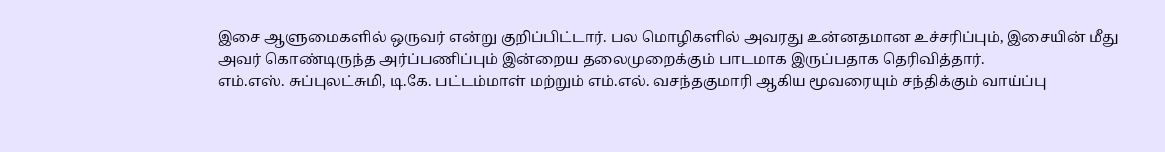இசை ஆளுமைகளில் ஒருவர் என்று குறிப்பிட்டார். பல மொழிகளில் அவரது உன்னதமான உச்சரிப்பும், இசையின் மீது அவர் கொண்டிருந்த அர்ப்பணிப்பும் இன்றைய தலைமுறைக்கும் பாடமாக இருப்பதாக தெரிவித்தார்.
எம்.எஸ். சுப்புலட்சுமி, டி.கே. பட்டம்மாள் மற்றும் எம்.எல். வசந்தகுமாரி ஆகிய மூவரையும் சந்திக்கும் வாய்ப்பு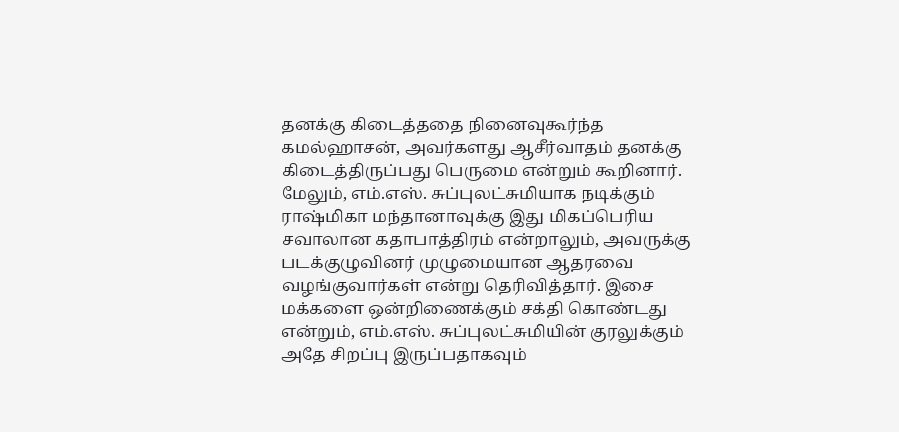தனக்கு கிடைத்ததை நினைவுகூர்ந்த கமல்ஹாசன், அவர்களது ஆசீர்வாதம் தனக்கு கிடைத்திருப்பது பெருமை என்றும் கூறினார்.
மேலும், எம்.எஸ். சுப்புலட்சுமியாக நடிக்கும் ராஷ்மிகா மந்தானாவுக்கு இது மிகப்பெரிய சவாலான கதாபாத்திரம் என்றாலும், அவருக்கு படக்குழுவினர் முழுமையான ஆதரவை வழங்குவார்கள் என்று தெரிவித்தார். இசை மக்களை ஒன்றிணைக்கும் சக்தி கொண்டது என்றும், எம்.எஸ். சுப்புலட்சுமியின் குரலுக்கும் அதே சிறப்பு இருப்பதாகவும்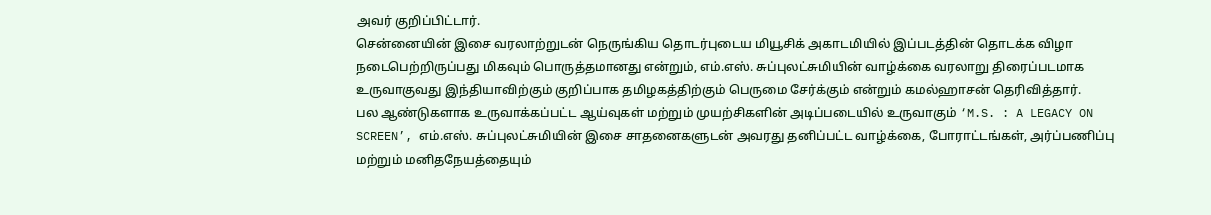அவர் குறிப்பிட்டார்.
சென்னையின் இசை வரலாற்றுடன் நெருங்கிய தொடர்புடைய மியூசிக் அகாடமியில் இப்படத்தின் தொடக்க விழா நடைபெற்றிருப்பது மிகவும் பொருத்தமானது என்றும், எம்.எஸ். சுப்புலட்சுமியின் வாழ்க்கை வரலாறு திரைப்படமாக உருவாகுவது இந்தியாவிற்கும் குறிப்பாக தமிழகத்திற்கும் பெருமை சேர்க்கும் என்றும் கமல்ஹாசன் தெரிவித்தார்.
பல ஆண்டுகளாக உருவாக்கப்பட்ட ஆய்வுகள் மற்றும் முயற்சிகளின் அடிப்படையில் உருவாகும் ‘M.S. : A LEGACY ON SCREEN’, எம்.எஸ். சுப்புலட்சுமியின் இசை சாதனைகளுடன் அவரது தனிப்பட்ட வாழ்க்கை, போராட்டங்கள், அர்ப்பணிப்பு மற்றும் மனிதநேயத்தையும்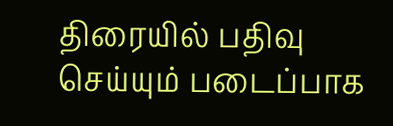திரையில் பதிவு செய்யும் படைப்பாக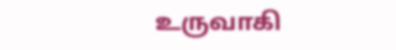உருவாகி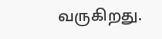வருகிறது.